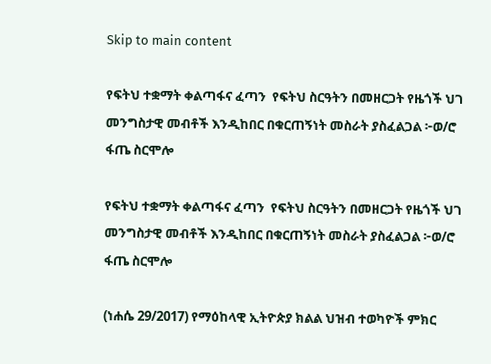Skip to main content

የፍትህ ተቋማት ቀልጣፋና ፈጣን  የፍትህ ስርዓትን በመዘርጋት የዜጎች ህገ መንግስታዊ መብቶች እንዲከበር በቁርጠኝነት መስራት ያስፈልጋል ፦ወ/ሮ ፋጤ ስርሞሎ

የፍትህ ተቋማት ቀልጣፋና ፈጣን  የፍትህ ስርዓትን በመዘርጋት የዜጎች ህገ መንግስታዊ መብቶች እንዲከበር በቁርጠኝነት መስራት ያስፈልጋል ፦ወ/ሮ ፋጤ ስርሞሎ

(ነሐሴ 29/2017) የማዕከላዊ ኢትዮጵያ ክልል ህዝብ ተወካዮች ምክር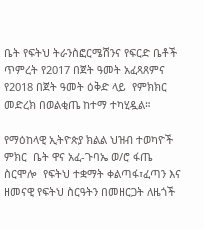ቤት የፍትህ ትራንስፎርሜሽንና የፍርድ ቤቶች ጥምረት የ2017 በጀት ዓመት አፈጻጸምና የ2018 በጀት ዓመት ዕቅድ ላይ  የምክክር መድረክ በወልቂጤ ከተማ ተካሂዷል።

የማዕከላዊ ኢትዮጵያ ክልል ህዝብ ተወካዮች ምክር  ቤት ዋና አፈ-ጉባኤ ወ/ሮ ፋጤ ስርሞሎ  የፍትህ ተቋማት ቀልጣፋ፣ፈጣን እና ዘመናዊ የፍትህ ስርዓትን በመዘርጋት ለዜጎች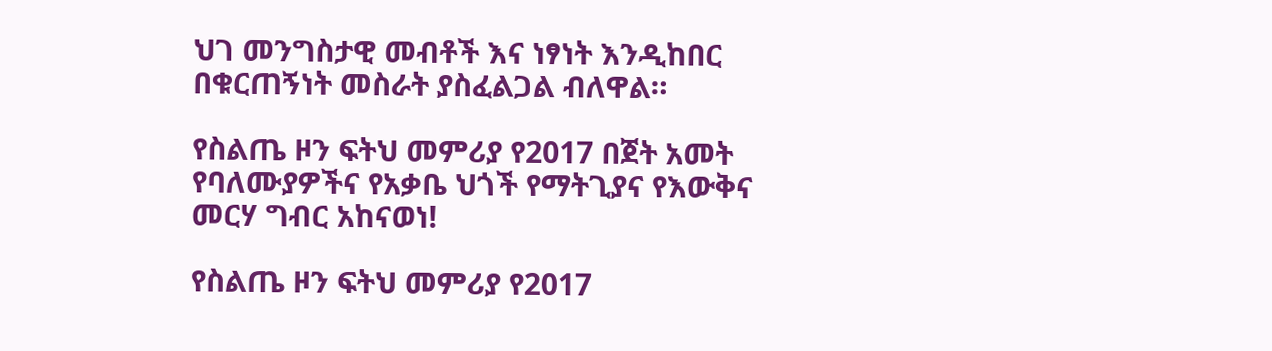ህገ መንግስታዊ መብቶች እና ነፃነት እንዲከበር በቁርጠኝነት መስራት ያስፈልጋል ብለዋል።

የስልጤ ዞን ፍትህ መምሪያ የ2017 በጀት አመት የባለሙያዎችና የአቃቤ ህጎች የማትጊያና የእውቅና መርሃ ግብር አከናወነ!

የስልጤ ዞን ፍትህ መምሪያ የ2017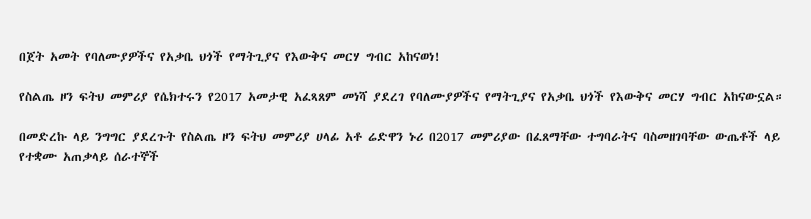በጀት አመት የባለሙያዎችና የአቃቤ ህጎች የማትጊያና የእውቅና መርሃ ግብር አከናወነ!

የስልጤ ዞን ፍትህ መምሪያ የሴክተሩን የ2017 አመታዊ አፈጻጸም መነሻ ያደረገ የባለሙያዎችና የማትጊያና የአቃቤ ህጎች የእውቅና መርሃ ግብር አከናውኗል።

በመድረኩ ላይ ንግግር ያደረጉት የስልጤ ዞን ፍትህ መምሪያ ሀላፊ አቶ ሬድዋን ኑሪ በ2017 መምሪያው በፈጸማቸው ተግባራትና ባስመዘገባቸው ውጤቶች ላይ የተቋሙ አጠቃላይ ሰራተኞች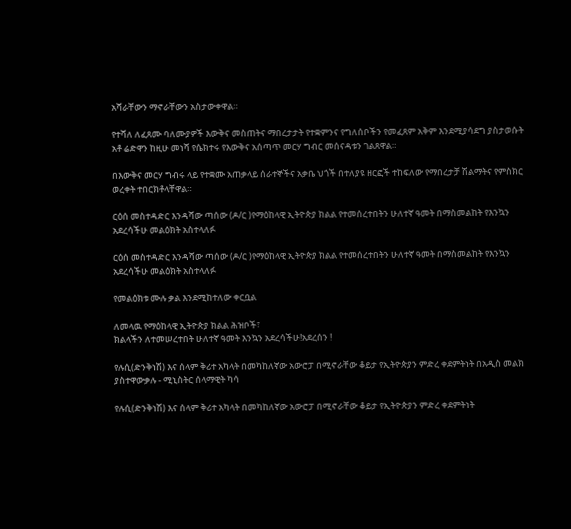አሻራቸውን ማኖራቸውን አስታውቀዋል።

የተሻለ ለፈጸሙ ባለሙያዎች እውቅና መስጠትና ማበረታታት የተቋምንና የግለሰቦችን የመፈጸም አቅም እንደሚያሳደግ ያስታወሱት አቶ ሬድዋን ከዚሁ መነሻ የሴክተሩ የእውቅና አሰጣጥ መርሃ ግብር መሰናዳቱን ገልጸዋል።

በእውቅና መርሃ ግብሩ ላይ የተቋሙ አጠቃላይ ሰራተኞችና አቃቤ ህጎች በተለያዩ ዘርፎች ተከፍለው የማበረታቻ ሽልማትና የምስክር ወረቀት ተበርክቶላቸዋል።

ርዕሰ መስተዳድር እንዳሻው ጣሰው (ዶ/ር )የማዕከላዊ ኢትዮጵያ ክልል የተመሰረተበትን ሁለተኛ ዓመት በማስመልከት የእንኳን አደረሳችሁ መልዕክት አስተላለፉ

ርዕሰ መስተዳድር እንዳሻው ጣሰው (ዶ/ር )የማዕከላዊ ኢትዮጵያ ክልል የተመሰረተበትን ሁለተኛ ዓመት በማስመልከት የእንኳን አደረሳችሁ መልዕክት አስተላለፉ

የመልዕክቱ ሙሉ ቃል እንደሚከተለው ቀርቧል

ለመላዉ የማዕከላዊ ኢትዮጵያ ክልል ሕዝቦች፣
ክልላችን ለተመሠረተበት ሁለተኛ ዓመት እንኳን አደረሳችሁ!አደረሰን !

የሉሲ(ድንቅነሽ) እና ሰላም ቅሪተ አካላት በመካከለኛው አውሮፓ በሚኖራቸው ቆይታ የኢትዮጵያን ምድረ ቀደምትነት በአዲስ መልክ ያስተዋውቃሉ - ሚኒስትር ሰላማዊት ካሳ

የሉሲ(ድንቅነሽ) እና ሰላም ቅሪተ አካላት በመካከለኛው አውሮፓ በሚኖራቸው ቆይታ የኢትዮጵያን ምድረ ቀደምትነት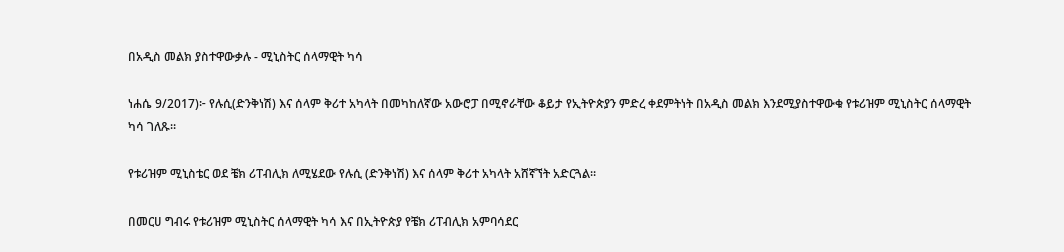በአዲስ መልክ ያስተዋውቃሉ - ሚኒስትር ሰላማዊት ካሳ

ነሐሴ 9/2017)፦ የሉሲ(ድንቅነሽ) እና ሰላም ቅሪተ አካላት በመካከለኛው አውሮፓ በሚኖራቸው ቆይታ የኢትዮጵያን ምድረ ቀደምትነት በአዲስ መልክ እንደሚያስተዋውቁ የቱሪዝም ሚኒስትር ሰላማዊት ካሳ ገለጹ።

የቱሪዝም ሚኒስቴር ወደ ቼክ ሪፐብሊክ ለሚሄደው የሉሲ (ድንቅነሽ) እና ሰላም ቅሪተ አካላት አሸኛኘት አድርጓል።

በመርሀ ግብሩ የቱሪዝም ሚኒስትር ሰላማዊት ካሳ እና በኢትዮጵያ የቼክ ሪፐብሊክ አምባሳደር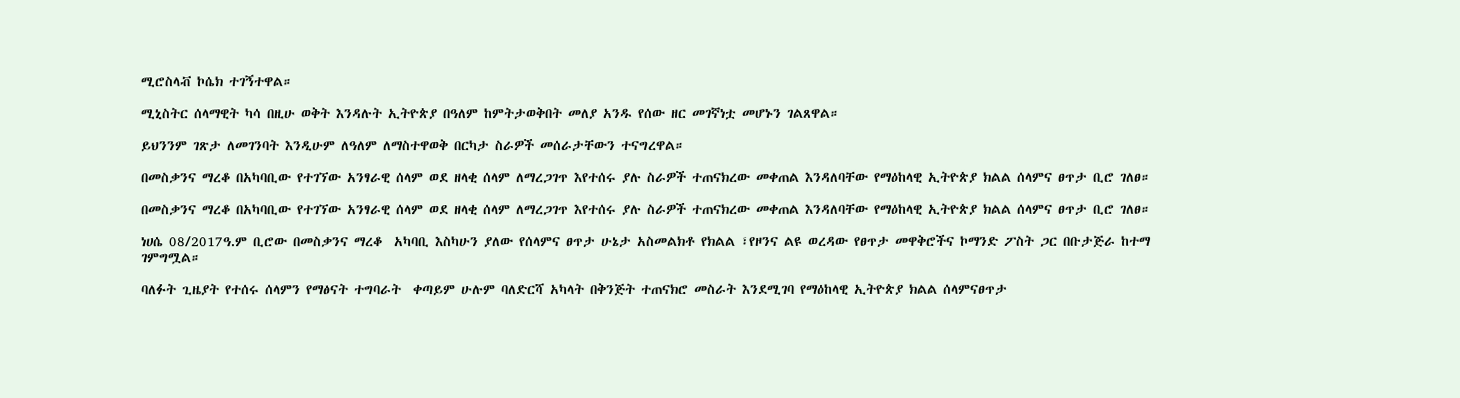ሚሮስላቭ ኮሴክ ተገኝተዋል።

ሚኒስትር ሰላማዊት ካሳ በዚሁ ወቅት እንዳሉት ኢትዮጵያ በዓለም ከምትታወቅበት መለያ አንዱ የሰው ዘር መገኛነቷ መሆኑን ገልጸዋል።

ይህንንም ገጽታ ለመገንባት እንዲሁም ለዓለም ለማስተዋወቅ በርካታ ስራዎች መሰራታቸውን ተናግረዋል።

በመስቃንና ማረቆ በአካባቢው የተገኘው አንፃራዊ ሰላም ወደ ዘላቂ ሰላም ለማረጋገጥ እየተሰሩ ያሉ ስራዎች ተጠናክረው መቀጠል እንዳለባቸው የማዕከላዊ ኢትዮጵያ ክልል ሰላምና ፀጥታ ቢሮ ገለፀ።

በመስቃንና ማረቆ በአካባቢው የተገኘው አንፃራዊ ሰላም ወደ ዘላቂ ሰላም ለማረጋገጥ እየተሰሩ ያሉ ስራዎች ተጠናክረው መቀጠል እንዳለባቸው የማዕከላዊ ኢትዮጵያ ክልል ሰላምና ፀጥታ ቢሮ ገለፀ።

ነሀሴ 08/2017ዓ.ም ቢሮው በመስቃንና ማረቆ  አካባቢ እስካሁን ያለው የሰላምና ፀጥታ ሁኔታ አስመልክቶ የክልል ፣የዞንና ልዩ ወረዳው የፀጥታ መዋቅሮችና ኮማንድ ፖስት ጋር በቡታጅራ ከተማ ገምግሟል።

ባለፉት ጊዜያት የተሰሩ ሰላምን የማፅናት ተግባራት  ቀጣይም ሁሉም ባለድርሻ አካላት በቅንጅት ተጠናክሮ መስራት እንደሚገባ የማዕከላዊ ኢትዮጵያ ክልል ሰላምናፀጥታ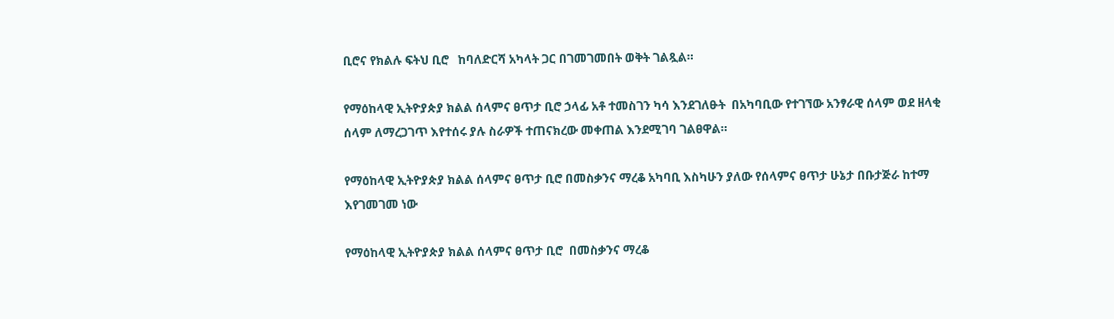ቢሮና የክልሉ ፍትህ ቢሮ   ከባለድርሻ አካላት ጋር በገመገመበት ወቅት ገልጿል።

የማዕከላዊ ኢትዮያጵያ ክልል ሰላምና ፀጥታ ቢሮ ኃላፊ አቶ ተመስገን ካሳ እንደገለፁት  በአካባቢው የተገኘው አንፃራዊ ሰላም ወደ ዘላቂ ሰላም ለማረጋገጥ እየተሰሩ ያሉ ስራዎች ተጠናክረው መቀጠል እንደሚገባ ገልፀዋል።

የማዕከላዊ ኢትዮያጵያ ክልል ሰላምና ፀጥታ ቢሮ በመስቃንና ማረቆ አካባቢ እስካሁን ያለው የሰላምና ፀጥታ ሁኔታ በቡታጅራ ከተማ እየገመገመ ነው

የማዕከላዊ ኢትዮያጵያ ክልል ሰላምና ፀጥታ ቢሮ  በመስቃንና ማረቆ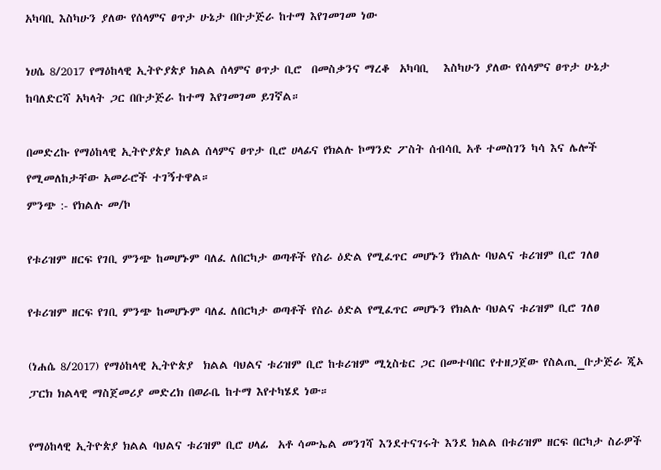አካባቢ እስካሁን ያለው የሰላምና ፀጥታ ሁኔታ በቡታጅራ ከተማ እየገመገመ ነው

ነሀሴ 8/2017 የማዕከላዊ ኢትዮያጵያ ክልል ሰላምና ፀጥታ ቢሮ  በመስቃንና ማረቆ  አካባቢ   እስካሁን ያለው የሰላምና ፀጥታ ሁኔታ ከባለድርሻ አካላት ጋር በቡታጅራ ከተማ እየገመገመ ይገኛል።

በመድረኩ የማዕከላዊ ኢትዮያጵያ ክልል ሰላምና ፀጥታ ቢሮ ሀላፊና የክልሉ ኮማንድ ፖስት ሰብሳቢ አቶ ተመስገን ካሳ እና ሌሎች የሚመለከታቸው አመራሮች ተገኝተዋል።
ምንጭ :- የክልሉ መ/ኮ

የቱሪዝም ዘርፍ የገቢ ምንጭ ከመሆኑም ባለፈ ለበርካታ ወጣቶች የስራ ዕድል የሚፈጥር መሆኑን የክልሉ ባህልና ቱሪዝም ቢሮ ገለፀ

የቱሪዝም ዘርፍ የገቢ ምንጭ ከመሆኑም ባለፈ ለበርካታ ወጣቶች የስራ ዕድል የሚፈጥር መሆኑን የክልሉ ባህልና ቱሪዝም ቢሮ ገለፀ

(ነሐሴ 8/2017) የማዕከላዊ ኢትዮጵያ  ክልል ባህልና ቱሪዝም ቢሮ ከቱሪዝም ሚኒስቴር ጋር በመተባበር የተዘጋጀው የስልጢ_ቡታጅራ ጂኦ ፓርክ ክልላዊ ማስጀመሪያ መድረክ በወራቤ ከተማ እየተካሄደ ነው።

የማዕከላዊ ኢትዮጵያ ክልል ባህልና ቱሪዝም ቢሮ ሀላፊ  አቶ ሳሙኤል መንገሻ እንደተናገሩት እንደ ክልል በቱሪዝም ዘርፍ በርካታ ስራዎች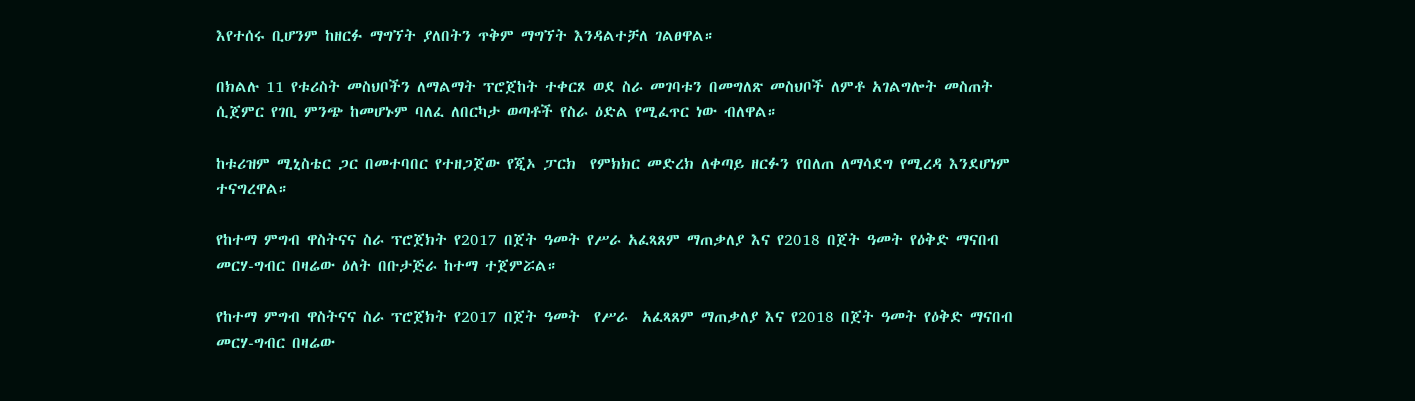እየተሰሩ ቢሆንም ከዘርፉ ማግኘት ያለበትን ጥቅም ማግኘት እንዳልተቻለ ገልፀዋል።

በክልሉ 11 የቱሪስት መስህቦችን ለማልማት ፕሮጀከት ተቀርጾ ወደ ስራ መገባቱን በመግለጽ መስህቦች ለምቶ አገልግሎት መስጠት ሲጀምር የገቢ ምንጭ ከመሆኑም ባለፈ ለበርካታ ወጣቶች የስራ ዕድል የሚፈጥር ነው ብለዋል።

ከቱሪዝም ሚኒስቴር ጋር በመተባበር የተዘጋጀው የጂኦ ፓርክ  የምክክር መድረክ ለቀጣይ ዘርፉን የበለጠ ለማሳደግ የሚረዳ እንደሆነም ተናግረዋል።

የከተማ ምግብ ዋስትናና ስራ ፕሮጀክት የ2017 በጀት ዓመት የሥራ አፈጻጸም ማጠቃለያ እና የ2018 በጀት ዓመት የዕቅድ ማናበብ መርሃ-ግብር በዛሬው ዕለት በቡታጅራ ከተማ ተጀምሯል።

የከተማ ምግብ ዋስትናና ስራ ፕሮጀክት የ2017 በጀት ዓመት  የሥራ  አፈጻጸም ማጠቃለያ እና የ2018 በጀት ዓመት የዕቅድ ማናበብ መርሃ-ግብር በዛሬው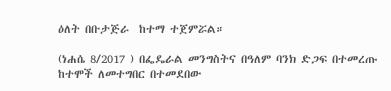ዕለት በቡታጅራ  ከተማ ተጀምሯል።

(ነሐሴ 8/2017 ) በፌዴራል መንግስትና በዓለም ባንክ ድጋፍ በተመረጡ ከተሞች ለመተግበር በተመደበው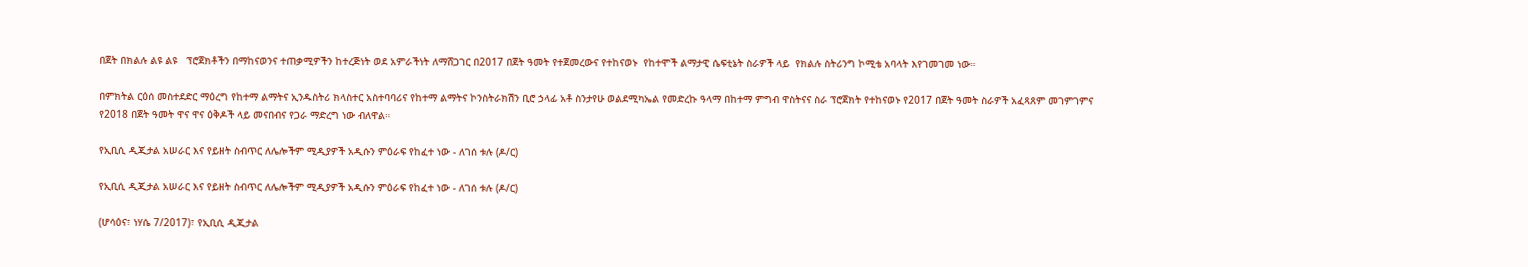በጀት በክልሉ ልዩ ልዩ   ፕሮጀክቶችን በማከናወንና ተጠቃሚዎችን ከተረጅነት ወደ አምራችነት ለማሸጋገር በ2017 በጀት ዓመት የተጀመረውና የተከናወኑ  የከተሞች ልማታዊ ሴፍቲኔት ስራዎች ላይ  የክልሉ ስትሪንግ ኮሚቴ አባላት እየገመገመ ነው።

በምክትል ርዕሰ መስተደድር ማዕረግ የከተማ ልማትና ኢንዱስትሪ ክላስተር አስተባባሪና የከተማ ልማትና ኮንስትራክሽን ቢሮ ኃላፊ አቶ ስንታየሁ ወልደሚካኤል የመድረኩ ዓላማ በከተማ ምግብ ዋስትናና ስራ ፕሮጀክት የተከናወኑ የ2017 በጀት ዓመት ስራዎች አፈጻጸም መገምገምና የ2018 በጀት ዓመት ዋና ዋና ዕቅዶች ላይ መናበብና የጋራ ማድረግ ነው ብለዋል።

የኢቢሲ ዲጂታል አሠራር እና የይዘት ስብጥር ለሌሎችም ሚዲያዎች አዲሱን ምዕራፍ የከፈተ ነው - ለገሰ ቱሉ (ዶ/ር)

የኢቢሲ ዲጂታል አሠራር እና የይዘት ስብጥር ለሌሎችም ሚዲያዎች አዲሱን ምዕራፍ የከፈተ ነው - ለገሰ ቱሉ (ዶ/ር)

(ሆሳዕና፣ ነሃሴ 7/2017)፣ የኢቢሲ ዲጂታል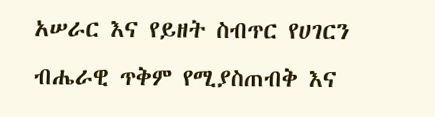አሠራር እና የይዘት ስብጥር የሀገርን ብሔራዊ ጥቅም የሚያስጠብቅ እና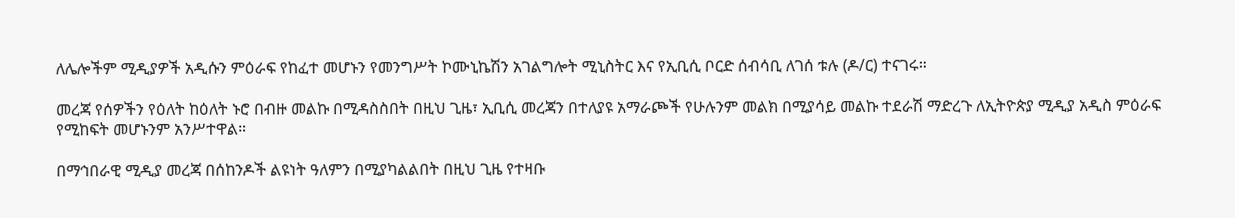ለሌሎችም ሚዲያዎች አዲሱን ምዕራፍ የከፈተ መሆኑን የመንግሥት ኮሙኒኬሽን አገልግሎት ሚኒስትር እና የኢቢሲ ቦርድ ሰብሳቢ ለገሰ ቱሉ (ዶ/ር) ተናገሩ።

መረጃ የሰዎችን የዕለት ከዕለት ኑሮ በብዙ መልኩ በሚዳስስበት በዚህ ጊዜ፣ ኢቢሲ መረጃን በተለያዩ አማራጮች የሁሉንም መልክ በሚያሳይ መልኩ ተደራሽ ማድረጉ ለኢትዮጵያ ሚዲያ አዲስ ምዕራፍ የሚከፍት መሆኑንም አንሥተዋል።

በማኅበራዊ ሚዲያ መረጃ በሰከንዶች ልዩነት ዓለምን በሚያካልልበት በዚህ ጊዜ የተዛቡ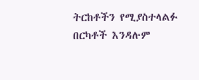ትርከቶችን የሚያስተላልፉ በርካቶች እንዳሉም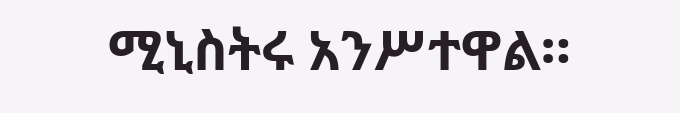ሚኒስትሩ አንሥተዋል።